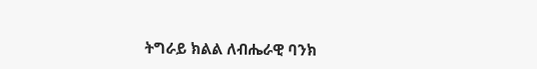ትግራይ ክልል ለብሔራዊ ባንክ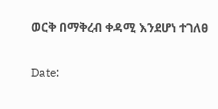ወርቅ በማቅረብ ቀዳሚ እንደሆነ ተገለፀ

Date: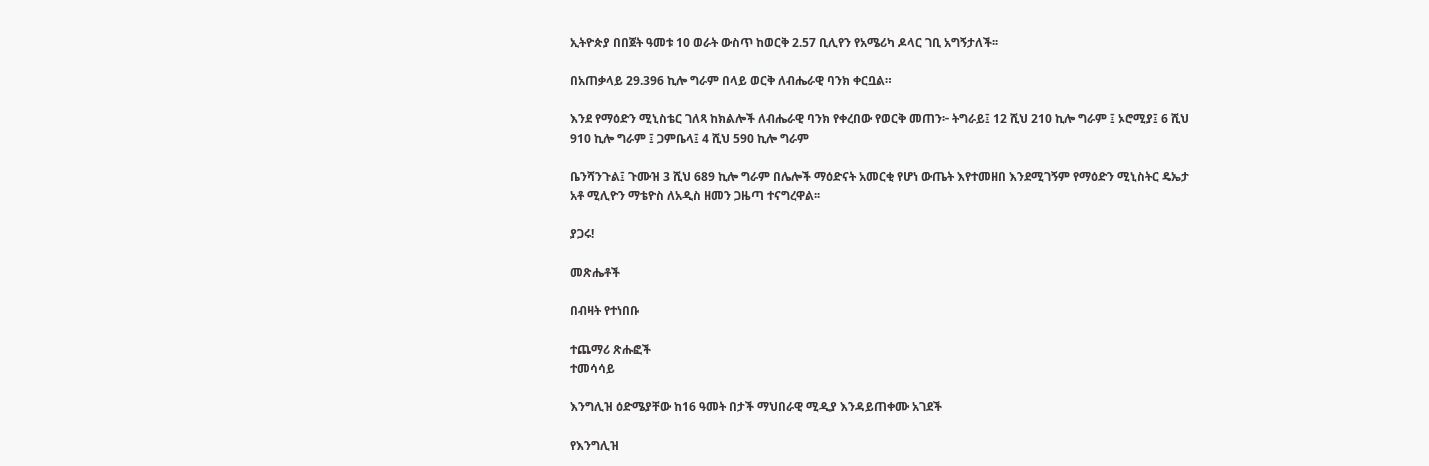ኢትዮጵያ በበጀት ዓመቱ 10 ወራት ውስጥ ከወርቅ 2.57 ቢሊየን የአሜሪካ ዶላር ገቢ አግኝታለች፡፡

በአጠቃላይ 29.396 ኪሎ ግራም በላይ ወርቅ ለብሔራዊ ባንክ ቀርቧል።

እንደ የማዕድን ሚኒስቴር ገለጻ ከክልሎች ለብሔራዊ ባንክ የቀረበው የወርቅ መጠን፦ ትግራይ፤ 12 ሺህ 210 ኪሎ ግራም ፤ ኦሮሚያ፤ 6 ሺህ 910 ኪሎ ግራም ፤ ጋምቤላ፤ 4 ሺህ 590 ኪሎ ግራም

ቤንሻንጉል፤ ጉሙዝ 3 ሺህ 689 ኪሎ ግራም በሌሎች ማዕድናት አመርቂ የሆነ ውጤት እየተመዘበ እንደሚገኝም የማዕድን ሚኒስትር ዴኤታ አቶ ሚሊዮን ማቴዮስ ለአዲስ ዘመን ጋዜጣ ተናግረዋል፡፡

ያጋሩ!

መጽሔቶች

በብዛት የተነበቡ

ተጨማሪ ጽሑፎች
ተመሳሳይ

እንግሊዝ ዕድሜያቸው ከ16 ዓመት በታች ማህበራዊ ሚዲያ እንዳይጠቀሙ አገደች

የእንግሊዝ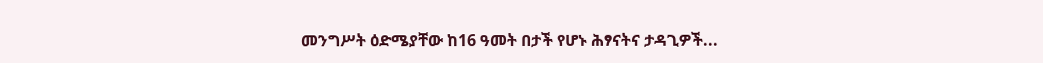መንግሥት ዕድሜያቸው ከ16 ዓመት በታች የሆኑ ሕፃናትና ታዳጊዎች...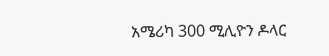አሜሪካ 300 ሚሊዮን ዶላር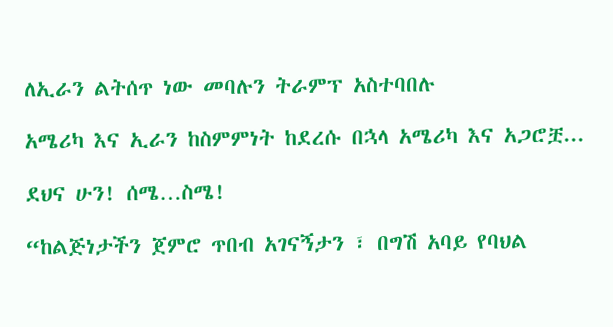ለኢራን ልትሰጥ ነው መባሉን ትራምፕ አስተባበሉ

አሜሪካ እና ኢራን ከስምምነት ከደረሱ በኋላ አሜሪካ እና አጋሮቿ...

ደህና ሁን! ሰሜ…ስሜ!

“ከልጅነታችን ጀምሮ ጥበብ አገናኝታን ፣ በግሽ አባይ የባህል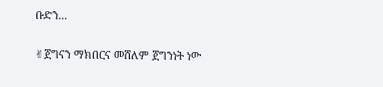ቡድን...

✌ጀግናን ማክበርና መሸለም ጀግንነት ነው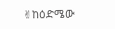✌ከዕድሜው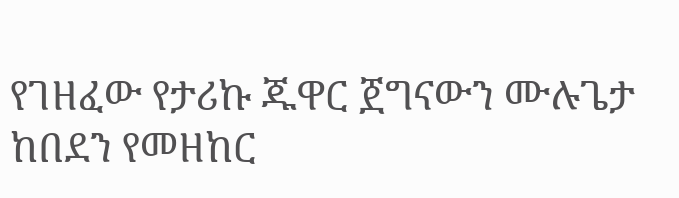የገዘፈው የታሪኩ ጁዋር ጀግናውን ሙሉጌታ ከበደን የመዘከር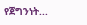የጀግንነት...